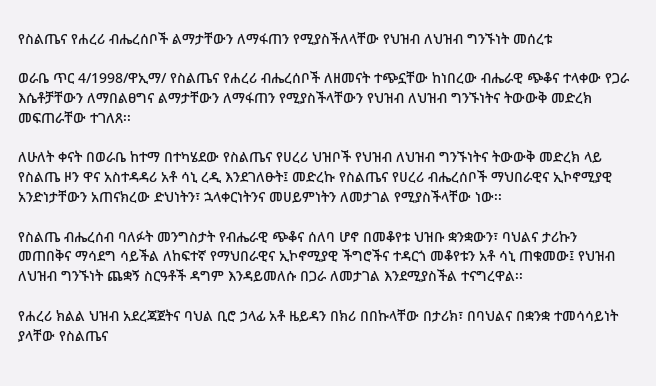የስልጤና የሐረሪ ብሔረሰቦች ልማታቸውን ለማፋጠን የሚያስችለላቸው የህዝብ ለህዝብ ግንኙነት መሰረቱ

ወራቤ ጥር 4/1998/ዋኢማ/ የስልጤና የሐረሪ ብሔረሰቦች ለዘመናት ተጭኗቸው ከነበረው ብሔራዊ ጭቆና ተላቀው የጋራ እሴቶቻቸውን ለማበልፀግና ልማታቸውን ለማፋጠን የሚያስችላቸውን የህዝብ ለህዝብ ግንኙነትና ትውውቅ መድረክ መፍጠራቸው ተገለጸ፡፡

ለሁለት ቀናት በወራቤ ከተማ በተካሄደው የስልጤና የሀረሪ ህዝቦች የህዝብ ለህዝብ ግንኙነትና ትውውቅ መድረክ ላይ የስልጤ ዞን ዋና አስተዳዳሪ አቶ ሳኒ ረዲ እንደገለፁት፤ መድረኩ የስልጤና የሀረሪ ብሔረሰቦች ማህበራዊና ኢኮኖሚያዊ አንድነታቸውን አጠናክረው ድህነትን፣ ኋላቀርነትንና መሀይምነትን ለመታገል የሚያስችላቸው ነው፡፡

የስልጤ ብሔረሰብ ባለፉት መንግስታት የብሔራዊ ጭቆና ሰለባ ሆኖ በመቆየቱ ህዝቡ ቋንቋውን፣ ባህልና ታሪኩን መጠበቅና ማሳደግ ሳይችል ለከፍተኛ የማህበራዊና ኢኮኖሚያዊ ችግሮችና ተዳርጎ መቆየቱን አቶ ሳኒ ጠቁመው፤ የህዝብ ለህዝብ ግንኙነት ጨቋኝ ስርዓቶች ዳግም እንዳይመለሱ በጋራ ለመታገል እንደሚያስችል ተናግረዋል፡፡

የሐረሪ ክልል ህዝብ አደረጃጀትና ባህል ቢሮ ኃላፊ አቶ ዜይዳን በክሪ በበኩላቸው በታሪክ፣ በባህልና በቋንቋ ተመሳሳይነት ያላቸው የስልጤና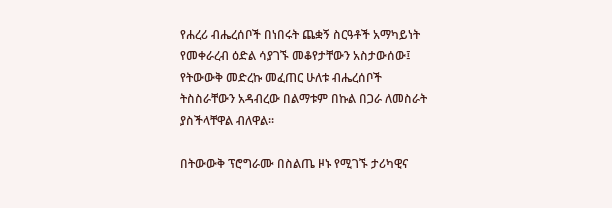የሐረሪ ብሔረሰቦች በነበሩት ጨቋኝ ስርዓቶች አማካይነት የመቀራረብ ዕድል ሳያገኙ መቆየታቸውን አስታውሰው፤ የትውውቅ መድረኩ መፈጠር ሁለቱ ብሔረሰቦች ትስስራቸውን አዳብረው በልማቱም በኩል በጋራ ለመስራት ያስችላቸዋል ብለዋል፡፡

በትውውቅ ፕሮግራሙ በስልጤ ዞኑ የሚገኙ ታሪካዊና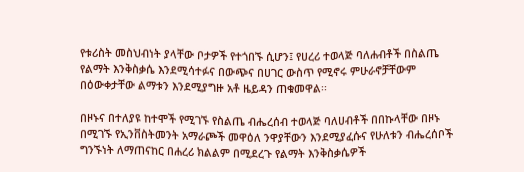የቱሪስት መስህብነት ያላቸው ቦታዎች የተጎበኙ ሲሆን፤ የሀረሪ ተወላጅ ባለሐብቶች በስልጤ የልማት እንቅስቃሴ እንደሚሳተፉና በውጭና በሀገር ውስጥ የሚኖሩ ምሁራኖቻቸውም በዕውቀታቸው ልማቱን እንደሚያግዙ አቶ ዜይዳን ጠቁመዋል፡፡

በዞኑና በተለያዩ ከተሞች የሚገኙ የስልጤ ብሔረሰብ ተወላጅ ባለሀብቶች በበኩላቸው በዞኑ በሚገኙ የኢንቨስትመንት አማራጮች መዋዕለ ንዋያቸውን እንደሚያፈሱና የሁለቱን ብሔረሰቦች ግንኙነት ለማጠናከር በሐረሪ ክልልም በሚደረጉ የልማት እንቅስቃሴዎች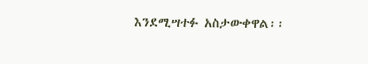እንደሚሣተፉ አስታውቀዋል፡፡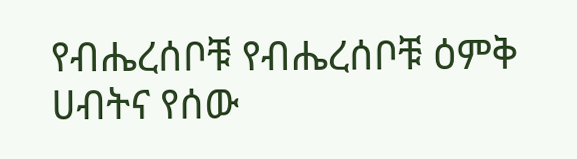የብሔረሰቦቹ የብሔረሰቦቹ ዕምቅ ሀብትና የሰው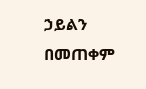ኃይልን በመጠቀም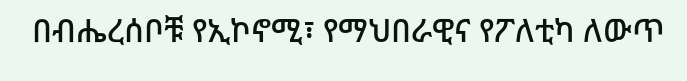በብሔረሰቦቹ የኢኮኖሚ፣ የማህበራዊና የፖለቲካ ለውጥ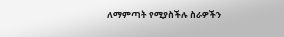ለማምጣት የሚያስችሉ ስራዎችን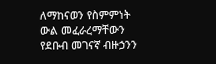ለማከናወን የስምምነት ውል መፈራረማቸውን የደቡብ መገናኛ ብዙኃንን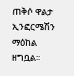ጠቅሶ ዋልታ ኢንፎርሜሽን ማዕከል ዘግቧል፡፡